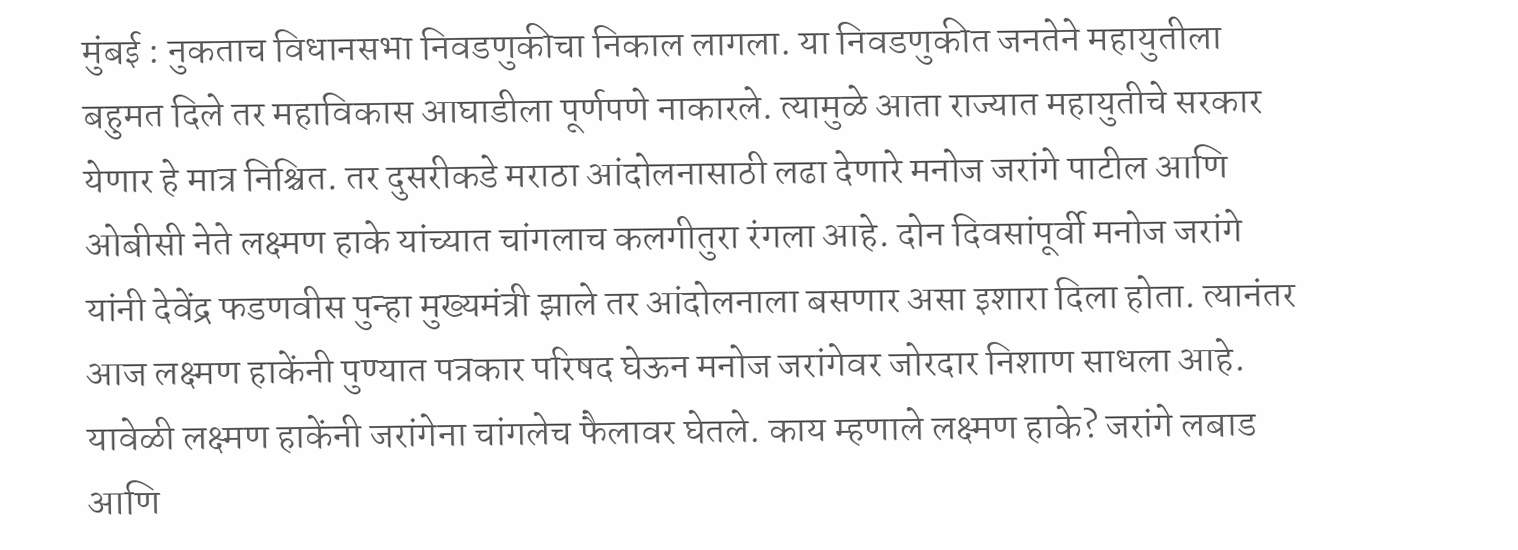मुंबई : नुकताच विधानसभा निवडणुकीचा निकाल लागला. या निवडणुकीत जनतेने महायुतीला बहुमत दिले तर महाविकास आघाडीला पूर्णपणे नाकारले. त्यामुळे आता राज्यात महायुतीचे सरकार येणार हे मात्र निश्चित. तर दुसरीकडे मराठा आंदोलनासाठी लढा देणारे मनोज जरांगे पाटील आणि ओबीसी नेते लक्ष्मण हाके यांच्यात चांगलाच कलगीतुरा रंगला आहे. दोन दिवसांपूर्वी मनोज जरांगे यांनी देवेंद्र फडणवीस पुन्हा मुख्यमंत्री झाले तर आंदोलनाला बसणार असा इशारा दिला होता. त्यानंतर आज लक्ष्मण हाकेंनी पुण्यात पत्रकार परिषद घेऊन मनोज जरांगेवर जोरदार निशाण साधला आहे. यावेळी लक्ष्मण हाकेंनी जरांगेना चांगलेच फैलावर घेतले. काय म्हणाले लक्ष्मण हाके? जरांगे लबाड आणि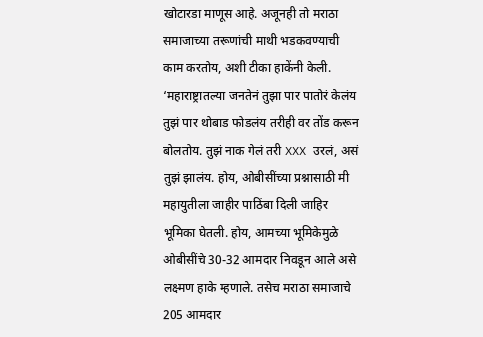खोटारडा माणूस आहे. अजूनही तो मराठा समाजाच्या तरूणांची माथी भडकवण्याची काम करतोय, अशी टीका हाकेंनी केली. ‘महाराष्ट्रातल्या जनतेनं तुझा पार पातोरं केलंय तुझं पार थोबाड फोडलंय तरीही वर तोंड करून बोलतोय. तुझं नाक गेलं तरी XXX उरलं, असं तुझं झालंय. होय, ओबीसींच्या प्रश्नासाठी मी महायुतीला जाहीर पाठिंबा दिली जाहिर भूमिका घेतली. होय, आमच्या भूमिकेमुळे ओबीसींचे 30-32 आमदार निवडून आले असे लक्ष्मण हाके म्हणाले. तसेच मराठा समाजाचे 205 आमदार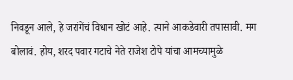निवडून आले, हे जरांगेंचं विधान खोटं आहे. त्याने आकडेवारी तपासावी. मग बोलावं. होय, शरद पवार गटाचे नेते राजेश टोपे यांचा आमच्यामुळे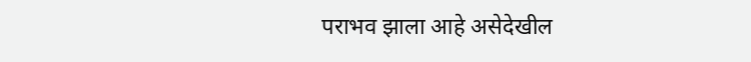पराभव झाला आहे असेदेखील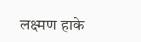लक्ष्मण हाके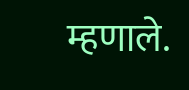म्हणाले.